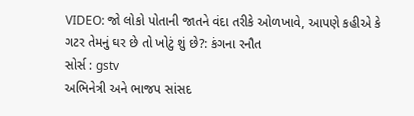VIDEO: જો લોકો પોતાની જાતને વંદા તરીકે ઓળખાવે, આપણે કહીએ કે ગટર તેમનું ઘર છે તો ખોટું શું છે?: કંગના રનૌત
સોર્સ : gstv
અભિનેત્રી અને ભાજપ સાંસદ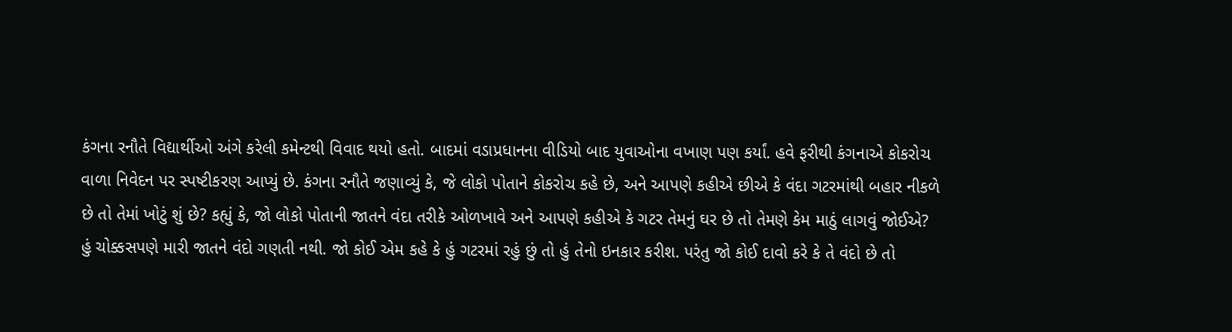કંગના રનૌતે વિદ્યાર્થીઓ અંગે કરેલી કમેન્ટથી વિવાદ થયો હતો. બાદમાં વડાપ્રધાનના વીડિયો બાદ યુવાઓના વખાણ પણ કર્યાં. હવે ફરીથી કંગનાએ કોકરોચ વાળા નિવેદન પર સ્પષ્ટીકરણ આપ્યું છે. કંગના રનૌતે જણાવ્યું કે, જે લોકો પોતાને કોકરોચ કહે છે, અને આપણે કહીએ છીએ કે વંદા ગટરમાંથી બહાર નીકળે છે તો તેમાં ખોટું શું છે? કહ્યું કે, જો લોકો પોતાની જાતને વંદા તરીકે ઓળખાવે અને આપણે કહીએ કે ગટર તેમનું ઘર છે તો તેમણે કેમ માઠું લાગવું જોઈએ? હું ચોક્કસપણે મારી જાતને વંદો ગણતી નથી. જો કોઈ એમ કહે કે હું ગટરમાં રહું છું તો હું તેનો ઇનકાર કરીશ. પરંતુ જો કોઈ દાવો કરે કે તે વંદો છે તો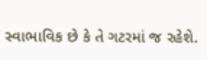સ્વાભાવિક છે કે તે ગટરમાં જ રહેશે.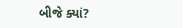બીજે ક્યાં?